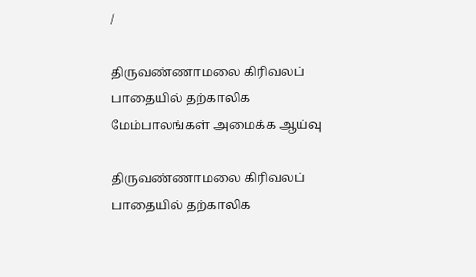/

திருவண்ணாமலை கிரிவலப் பாதையில் தற்காலிக மேம்பாலங்கள் அமைக்க ஆய்வு

திருவண்ணாமலை கிரிவலப் பாதையில் தற்காலிக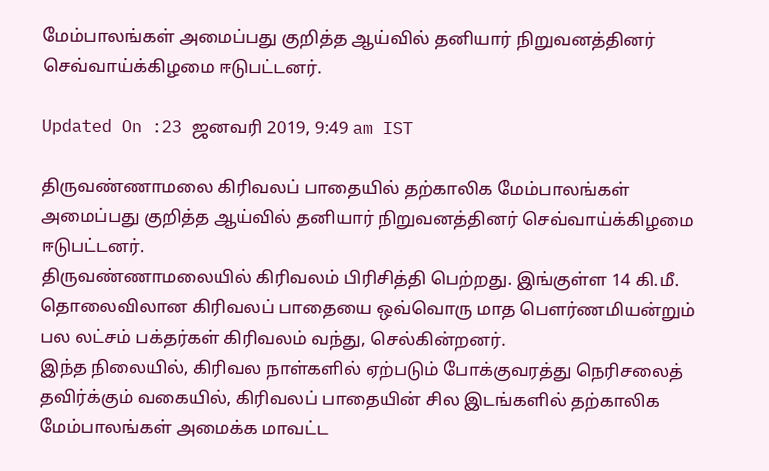மேம்பாலங்கள் அமைப்பது குறித்த ஆய்வில் தனியார் நிறுவனத்தினர் செவ்வாய்க்கிழமை ஈடுபட்டனர்.

Updated On :23 ஜனவரி 2019, 9:49 am IST

திருவண்ணாமலை கிரிவலப் பாதையில் தற்காலிக மேம்பாலங்கள் அமைப்பது குறித்த ஆய்வில் தனியார் நிறுவனத்தினர் செவ்வாய்க்கிழமை ஈடுபட்டனர்.
திருவண்ணாமலையில் கிரிவலம் பிரிசித்தி பெற்றது. இங்குள்ள 14 கி.மீ. தொலைவிலான கிரிவலப் பாதையை ஒவ்வொரு மாத பௌர்ணமியன்றும் பல லட்சம் பக்தர்கள் கிரிவலம் வந்து, செல்கின்றனர்.
இந்த நிலையில், கிரிவல நாள்களில் ஏற்படும் போக்குவரத்து நெரிசலைத் தவிர்க்கும் வகையில், கிரிவலப் பாதையின் சில இடங்களில் தற்காலிக மேம்பாலங்கள் அமைக்க மாவட்ட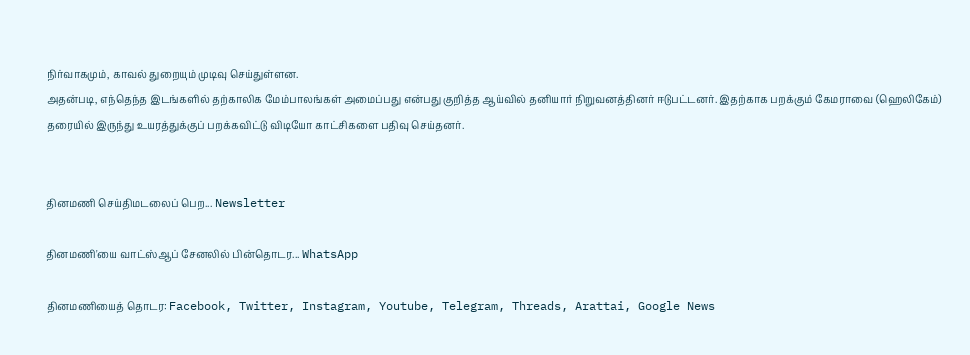நிர்வாகமும், காவல் துறையும் முடிவு செய்துள்ளன.
அதன்படி, எந்தெந்த இடங்களில் தற்காலிக மேம்பாலங்கள் அமைப்பது என்பது குறித்த ஆய்வில் தனியார் நிறுவனத்தினர் ஈடுபட்டனர். இதற்காக பறக்கும் கேமராவை (ஹெலிகேம்) தரையில் இருந்து உயரத்துக்குப் பறக்கவிட்டு விடியோ காட்சிகளை பதிவு செய்தனர்.


தினமணி செய்திமடலைப் பெற... Newsletter

தினமணி'யை வாட்ஸ்ஆப் சேனலில் பின்தொடர... WhatsApp

தினமணியைத் தொடர: Facebook, Twitter, Instagram, Youtube, Telegram, Threads, Arattai, Google News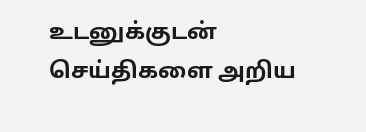உடனுக்குடன் செய்திகளை அறிய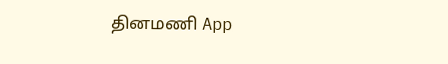தினமணி App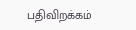பதிவிறக்கம்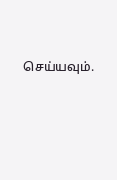செய்யவும்.